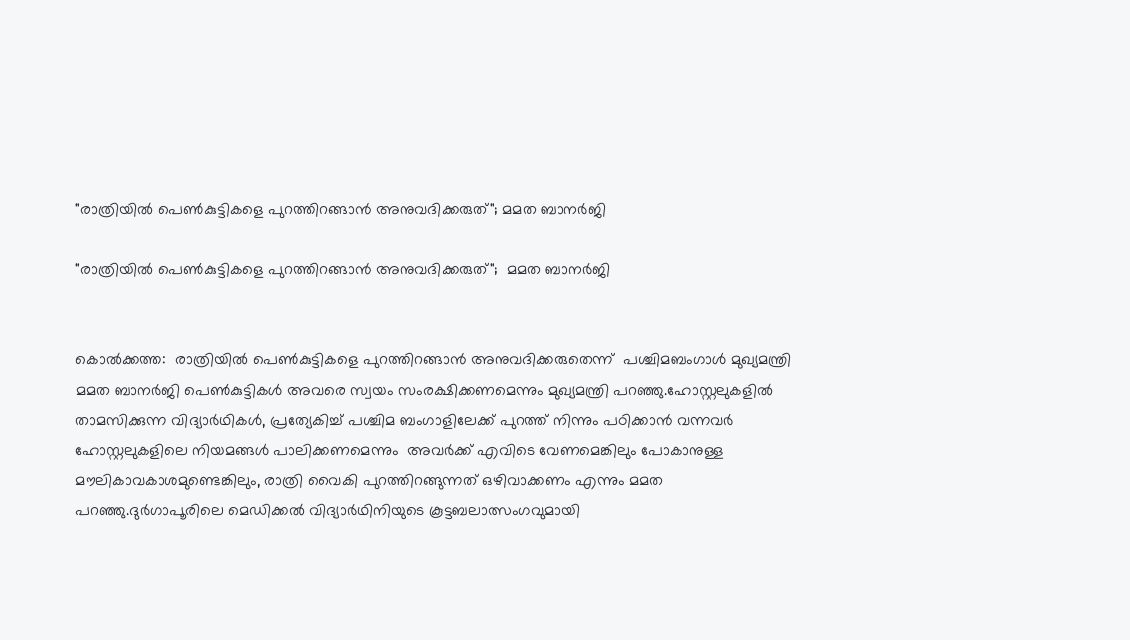"രാത്രിയില്‍ പെണ്‍കുട്ടികളെ പുറത്തിറങ്ങാന്‍ അനുവദിക്കരുത്"; മമത ബാനര്‍ജി

"രാത്രിയില്‍ പെണ്‍കുട്ടികളെ പുറത്തിറങ്ങാന്‍ അനുവദിക്കരുത്";  മമത ബാനര്‍ജി


കൊൽക്കത്ത:  രാത്രിയിൽ പെൺകുട്ടികളെ പുറത്തിറങ്ങാൻ അനുവദിക്കരുതെന്ന്  പശ്ചിമബംഗാൾ മുഖ്യമന്ത്രി മമത ബാനര്‍ജി പെണ്‍കുട്ടികള്‍ അവരെ സ്വയം സംരക്ഷിക്കണമെന്നും മുഖ്യമന്ത്രി പറഞ്ഞു.ഹോസ്റ്റലുകളിൽ താമസിക്കുന്ന വിദ്യാർഥികൾ, പ്രത്യേകിച്ച് പശ്ചിമ ബംഗാളിലേക്ക് പുറത്ത് നിന്നും പഠിക്കാന്‍ വന്നവര്‍ ഹോസ്റ്റലുകളിലെ നിയമങ്ങൾ പാലിക്കണമെന്നും  അവർക്ക് എവിടെ വേണമെങ്കിലും പോകാനുള്ള മൗലികാവകാശമുണ്ടെങ്കിലും, രാത്രി വൈകി പുറത്തിറങ്ങുന്നത് ഒഴിവാക്കണം എന്നും മമത പറഞ്ഞു.ദുർഗാപൂരിലെ മെഡിക്കല്‍ വിദ്യാര്‍ഥിനിയുടെ കൂട്ടബലാത്സംഗവുമായി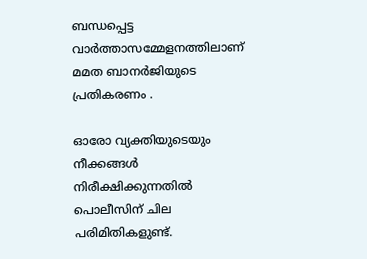ബന്ധപ്പെട്ട  വാർത്താസമ്മേളനത്തിലാണ്   മമത ബാനര്‍ജിയുടെ പ്രതികരണം .

ഓരോ വ്യക്തിയുടെയും നീക്കങ്ങൾ നിരീക്ഷിക്കുന്നതിൽ പൊലീസിന് ചില പരിമിതികളുണ്ട്.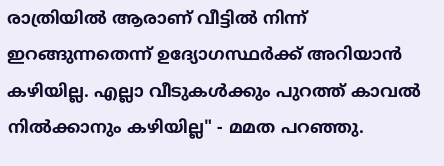രാത്രിയിൽ ആരാണ് വീട്ടിൽ നിന്ന് ഇറങ്ങുന്നതെന്ന് ഉദ്യോഗസ്ഥർക്ക് അറിയാൻ കഴിയില്ല. എല്ലാ വീടുകൾക്കും പുറത്ത് കാവൽ നിൽക്കാനും കഴിയില്ല" - മമത പറഞ്ഞു.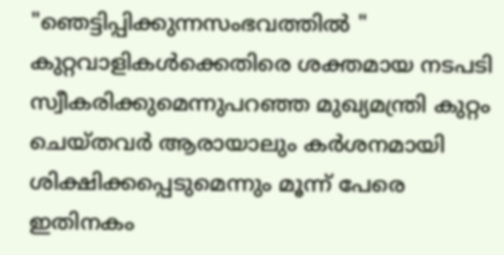"ഞെട്ടിപ്പിക്കുന്നസംഭവത്തിൽ " കുറ്റവാളികൾക്കെതിരെ ശക്തമായ നടപടി സ്വീകരിക്കുമെന്നുപറഞ്ഞ മുഖ്യമന്ത്രി കുറ്റം ചെയ്‌തവർ ആരായാലും കർശനമായി ശിക്ഷിക്കപ്പെടുമെന്നും മൂന്ന് പേരെ ഇതിനകം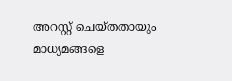അറസ്റ്റ് ചെയ്‌തതായും മാധ്യമങ്ങളെ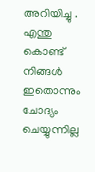അറിയിച്ചു . എന്തു കൊണ്ട് നിങ്ങള്‍ ഇതൊന്നും ചോദ്യം ചെയ്യുന്നില്ല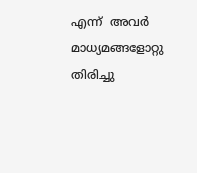എന്ന്  അവർ  മാധ്യമങ്ങളോറ്റു തിരിച്ചു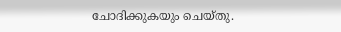ചോദിക്കുകയും ചെയ്തു.